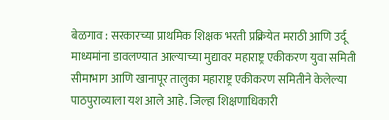बेळगाव : सरकारच्या प्राथमिक शिक्षक भरती प्रक्रियेत मराठी आणि उर्दू माध्यमांना डावलण्यात आल्याच्या मुद्यावर महाराष्ट्र एकीकरण युवा समिती सीमाभाग आणि खानापूर तालुका महाराष्ट्र एकीकरण समितीने केलेल्या पाठपुराव्याला यश आले आहे. जिल्हा शिक्षणाधिकारी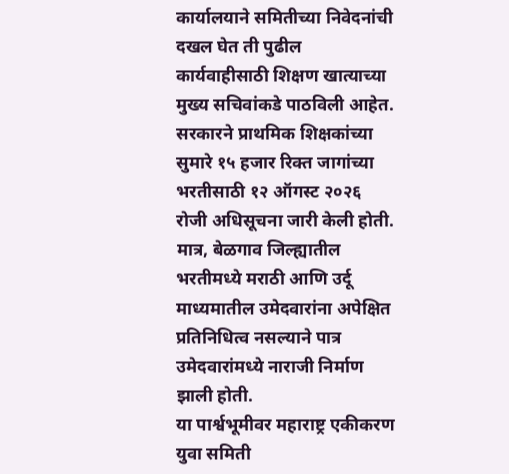कार्यालयाने समितीच्या निवेदनांची दखल घेत ती पुढील कार्यवाहीसाठी शिक्षण खात्याच्या मुख्य सचिवांकडे पाठविली आहेत.
सरकारने प्राथमिक शिक्षकांच्या सुमारे १५ हजार रिक्त जागांच्या भरतीसाठी १२ ऑगस्ट २०२६ रोजी अधिसूचना जारी केली होती. मात्र, बेळगाव जिल्ह्यातील भरतीमध्ये मराठी आणि उर्दू माध्यमातील उमेदवारांना अपेक्षित प्रतिनिधित्व नसल्याने पात्र उमेदवारांमध्ये नाराजी निर्माण झाली होती.
या पार्श्वभूमीवर महाराष्ट्र एकीकरण युवा समिती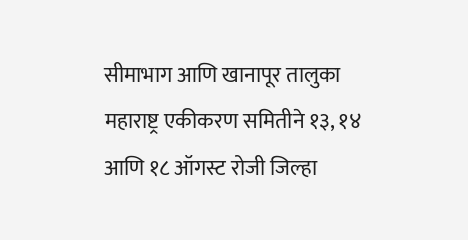सीमाभाग आणि खानापूर तालुका महाराष्ट्र एकीकरण समितीने १३, १४ आणि १८ ऑगस्ट रोजी जिल्हा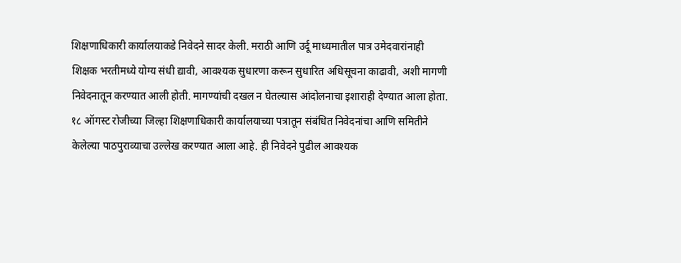शिक्षणाधिकारी कार्यालयाकडे निवेदने सादर केली. मराठी आणि उर्दू माध्यमातील पात्र उमेदवारांनाही शिक्षक भरतीमध्ये योग्य संधी द्यावी, आवश्यक सुधारणा करून सुधारित अधिसूचना काढावी, अशी मागणी निवेदनातून करण्यात आली होती. मागण्यांची दखल न घेतल्यास आंदोलनाचा इशाराही देण्यात आला होता.
१८ ऑगस्ट रोजीच्या जिल्हा शिक्षणाधिकारी कार्यालयाच्या पत्रातून संबंधित निवेदनांचा आणि समितीने केलेल्या पाठपुराव्याचा उल्लेख करण्यात आला आहे. ही निवेदने पुढील आवश्यक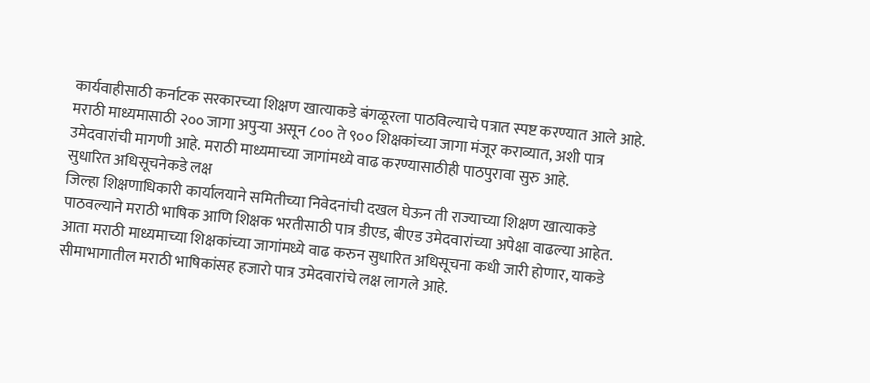कार्यवाहीसाठी कर्नाटक सरकारच्या शिक्षण खात्याकडे बंगळूरला पाठविल्याचे पत्रात स्पष्ट करण्यात आले आहे. मराठी माध्यमासाठी २०० जागा अपुऱ्या असून ८०० ते ९०० शिक्षकांच्या जागा मंजूर कराव्यात, अशी पात्र उमेदवारांची मागणी आहे. मराठी माध्यमाच्या जागांमध्ये वाढ करण्यासाठीही पाठपुरावा सुरु आहे.
सुधारित अधिसूचनेकडे लक्ष
जिल्हा शिक्षणाधिकारी कार्यालयाने समितीच्या निवेदनांची दखल घेऊन ती राज्याच्या शिक्षण खात्याकडे पाठवल्याने मराठी भाषिक आणि शिक्षक भरतीसाठी पात्र डीएड, बीएड उमेदवारांच्या अपेक्षा वाढल्या आहेत. आता मराठी माध्यमाच्या शिक्षकांच्या जागांमध्ये वाढ करुन सुधारित अधिसूचना कधी जारी होणार, याकडे सीमाभागातील मराठी भाषिकांसह हजारो पात्र उमेदवारांचे लक्ष लागले आहे.